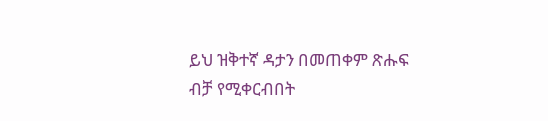ይህ ዝቅተኛ ዳታን በመጠቀም ጽሑፍ ብቻ የሚቀርብበት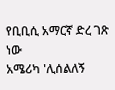የቢቢሲ አማርኛ ድረ ገጽ ነው
አሜሪካ 'ሊሰልለኝ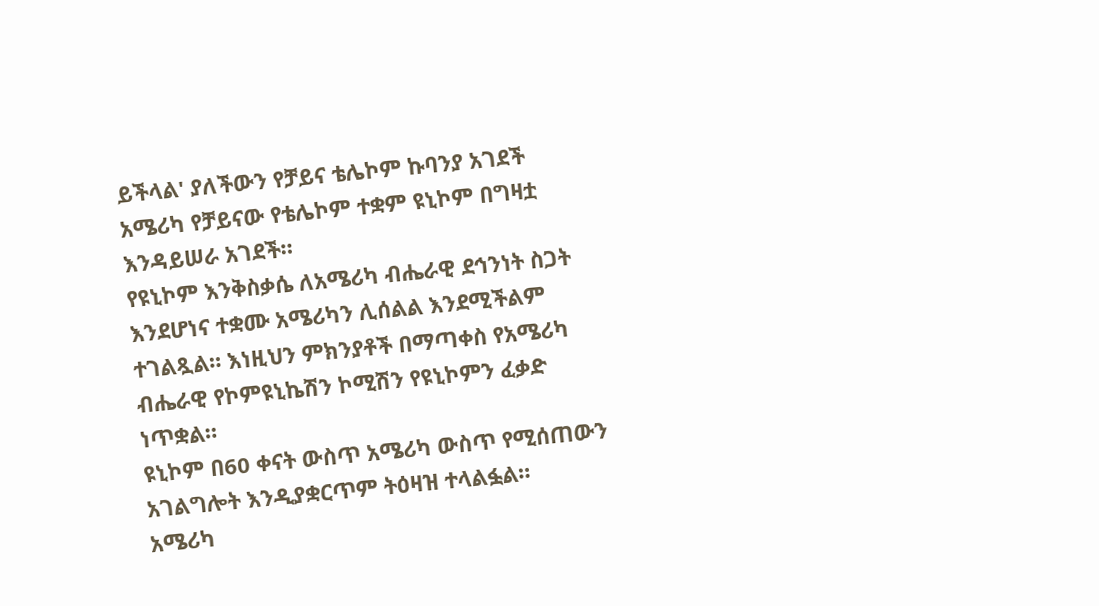ይችላል' ያለችውን የቻይና ቴሌኮም ኩባንያ አገደች
አሜሪካ የቻይናው የቴሌኮም ተቋም ዩኒኮም በግዛቷ እንዳይሠራ አገደች።
የዩኒኮም እንቅስቃሴ ለአሜሪካ ብሔራዊ ደኅንነት ስጋት እንደሆነና ተቋሙ አሜሪካን ሊሰልል እንደሚችልም ተገልጿል። እነዚህን ምክንያቶች በማጣቀስ የአሜሪካ ብሔራዊ የኮምዩኒኬሽን ኮሚሽን የዩኒኮምን ፈቃድ ነጥቋል።
ዩኒኮም በ60 ቀናት ውስጥ አሜሪካ ውስጥ የሚሰጠውን አገልግሎት እንዲያቋርጥም ትዕዛዝ ተላልፏል።
አሜሪካ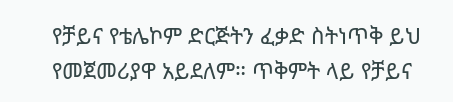የቻይና የቴሌኮም ድርጅትን ፈቃድ ስትነጥቅ ይህ የመጀመሪያዋ አይደለም። ጥቅምት ላይ የቻይና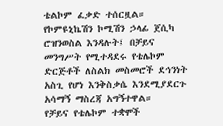ቴልኮም ፈቃድ ተሰርዟል።
የኮምዩኒኬሽን ኮሚሽን ኃላፊ ጀሲካ ሮዝንወስል እንዳሉት፤ በቻይና መንግሥት የሚተዳደሩ የቴሌኮም ድርጅቶች ለስልክ መስመሮች ደኅንነት አስጊ የሆነ እንቅስቃሴ እንደሚያደርጉ አሳማኝ ማስረጃ አግኝተዋል።
የቻይና የቴሌኮም ተቋሞች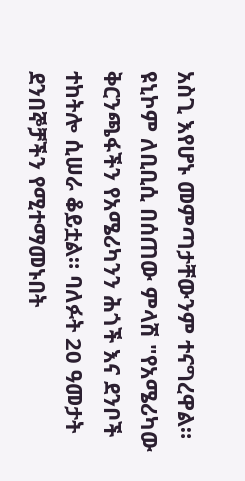አስጊ እየሆኑ መምጣታቸውንም ተናግረዋል።
ዩኒኮም ለቢቢሲ በሰጠው ምላሽ "የአሜሪካው ቅርንጫፋችን የአሜሪካንን ሕጎች እና ደንቦች ተከትሎ ሲሠራ ቆይቷል። ባለፉት 20 ዓመታት ደንበኞቻችን የሚተማመኑበት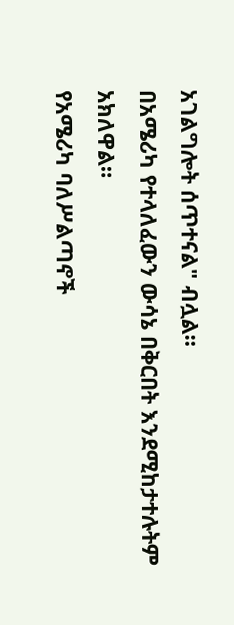አገልግሎት ሰጥተናል" ብሏል።
በአሜሪካ የተላለፈውን ውሳኔ በቅርበት እንደሚከታተሉትም አክለዋል።
የአሜሪካ ባለሥልጣኖች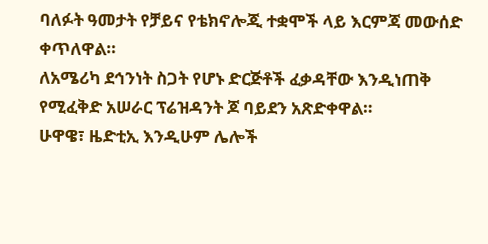ባለፉት ዓመታት የቻይና የቴክኖሎጂ ተቋሞች ላይ እርምጃ መውሰድ ቀጥለዋል።
ለአሜሪካ ደኅንነት ስጋት የሆኑ ድርጅቶች ፈቃዳቸው እንዲነጠቅ የሚፈቅድ አሠራር ፕሬዝዳንት ጆ ባይደን አጽድቀዋል።
ሁዋዌ፣ ዜድቲኢ እንዲሁም ሌሎች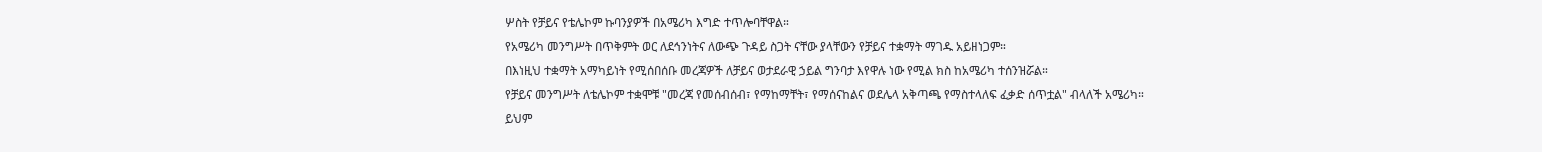ሦስት የቻይና የቴሌኮም ኩባንያዎች በአሜሪካ እግድ ተጥሎባቸዋል።
የአሜሪካ መንግሥት በጥቅምት ወር ለደኅንነትና ለውጭ ጉዳይ ስጋት ናቸው ያላቸውን የቻይና ተቋማት ማገዱ አይዘነጋም።
በእነዚህ ተቋማት አማካይነት የሚሰበሰቡ መረጃዎች ለቻይና ወታደራዊ ኃይል ግንባታ እየዋሉ ነው የሚል ክስ ከአሜሪካ ተሰንዝሯል።
የቻይና መንግሥት ለቴሌኮም ተቋሞቹ "መረጃ የመሰብሰብ፣ የማከማቸት፣ የማሰናከልና ወደሌላ አቅጣጫ የማስተላለፍ ፈቃድ ሰጥቷል" ብላለች አሜሪካ።
ይህም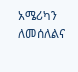አሜሪካን ለመሰለልና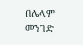በሌላም መንገድ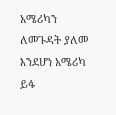አሜሪካን ለመጉዳት ያለመ እንደሆነ አሜሪካ ይፋ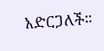አድርጋለች።